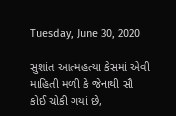Tuesday, June 30, 2020

સુશાંત આત્મહત્યા કેસમાં એવી માહિતી મળી કે જેનાથી સૌ કોઈ ચોકી ગયાં છે,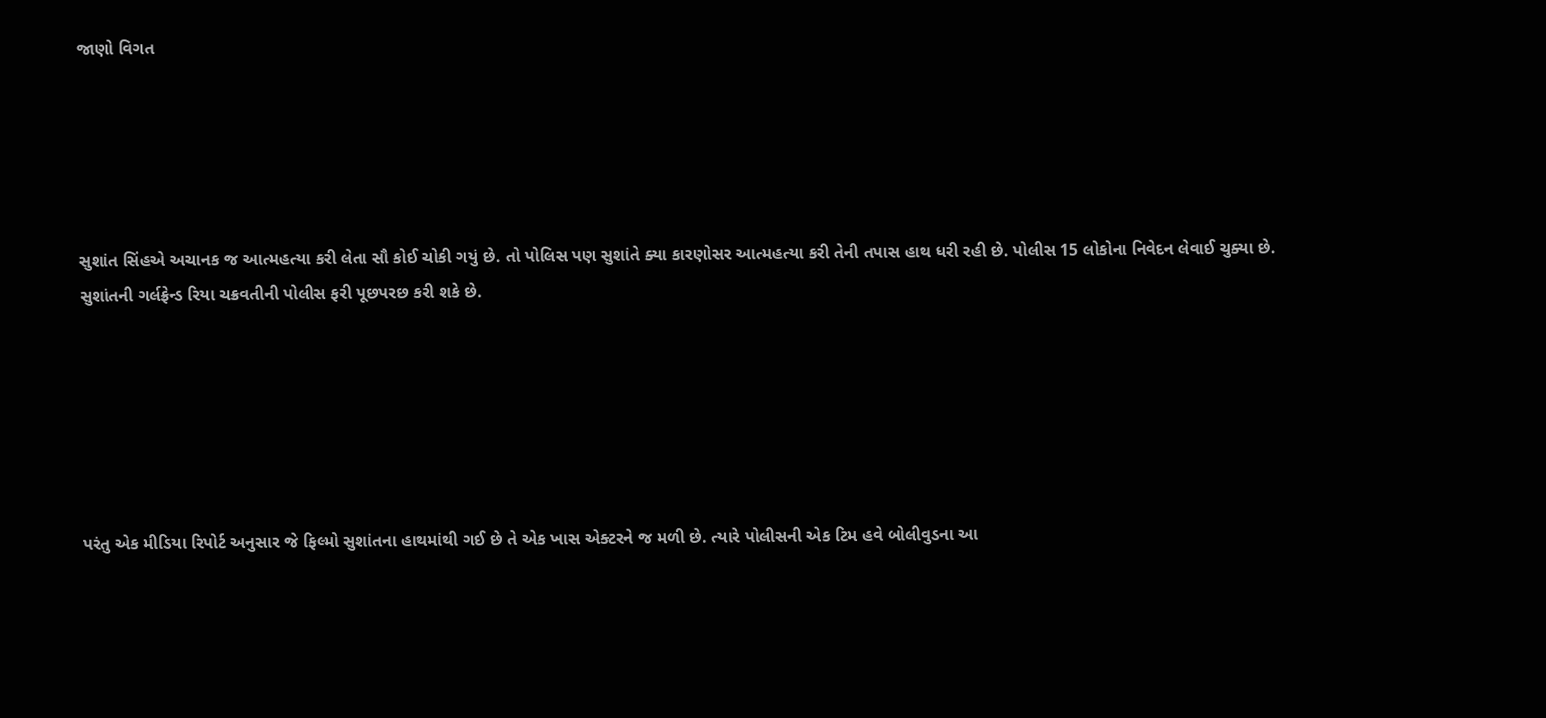જાણો વિગત





સુશાંત સિંહએ અચાનક જ આત્મહત્યા કરી લેતા સૌ કોઈ ચોકી ગયું છે. તો પોલિસ પણ સુશાંતે ક્યા કારણોસર આત્મહત્યા કરી તેની તપાસ હાથ ધરી રહી છે. પોલીસ 15 લોકોના નિવેદન લેવાઈ ચુક્યા છે. સુશાંતની ગર્લફ્રેન્ડ રિયા ચક્રવતીની પોલીસ ફરી પૂછપરછ કરી શકે છે.






પરંતુ એક મીડિયા રિપોર્ટ અનુસાર જે ફિલ્મો સુશાંતના હાથમાંથી ગઈ છે તે એક ખાસ એક્ટરને જ મળી છે. ત્યારે પોલીસની એક ટિમ હવે બોલીવુડના આ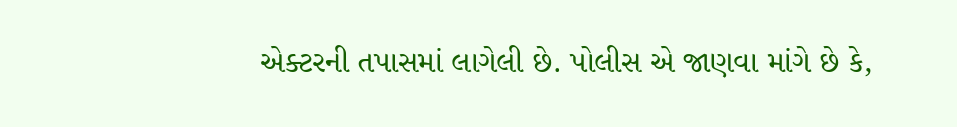એક્ટરની તપાસમાં લાગેલી છે. પોલીસ એ જાણવા માંગે છે કે,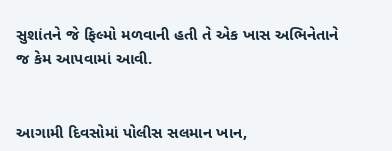સુશાંતને જે ફિલ્મો મળવાની હતી તે એક ખાસ અભિનેતાને જ કેમ આપવામાં આવી.


આગામી દિવસોમાં પોલીસ સલમાન ખાન,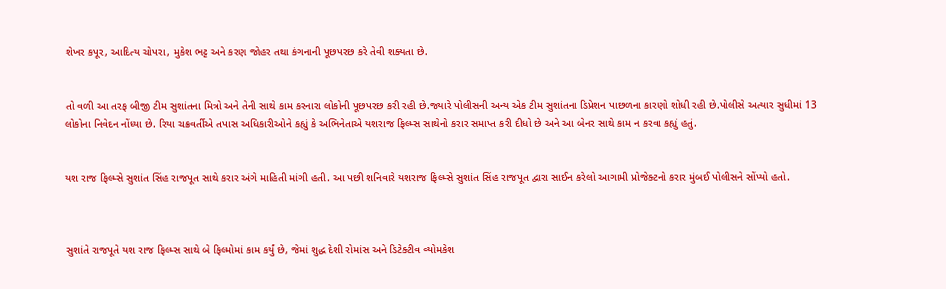શેખર કપૂર, આદિત્ય ચોપરા, મુકેશ ભટ્ટ અને કરણ જોહર તથા કંગનાની પૂછપરછ કરે તેવી શક્યતા છે.


તો વળી આ તરફ બીજી ટીમ સુશાંતના મિત્રો અને તેની સાથે કામ કરનારા લોકોની પૂછપરછ કરી રહી છે.જ્યારે પોલીસની અન્ય એક ટીમ સુશાંતના ડિપ્રેશન પાછળના કારણો શોધી રહી છે.પોલીસે અત્યાર સુધીમાં 13 લોકોના નિવેદન નોંધ્યા છે. રિયા ચક્રવર્તીએ તપાસ અધિકારીઓને કહ્યું કે અભિનેતાએ યશરાજ ફિલ્મ્સ સાથેનો કરાર સમાપ્ત કરી દીધો છે અને આ બેનર સાથે કામ ન કરવા કહ્યું હતું.


યશ રાજ ફિલ્મ્સે સુશાંત સિંહ રાજપૂત સાથે કરાર અંગે માહિતી માંગી હતી. આ પછી શનિવારે યશરાજ ફિલ્મ્સે સુશાંત સિંહ રાજપૂત દ્વારા સાઈન કરેલો આગામી પ્રોજેક્ટનો કરાર મુંબઈ પોલીસને સોંપ્યો હતો.



સુશાંતે રાજપૂતે યશ રાજ ફિલ્મ્સ સાથે બે ફિલ્મોમાં કામ કર્યું છે, જેમાં શુદ્ધ દેશી રોમાંસ અને ડિટેક્ટીવ વ્યોમકેશ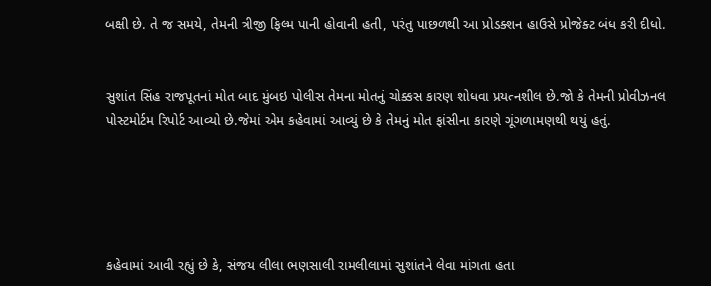બક્ષી છે. તે જ સમયે, તેમની ત્રીજી ફિલ્મ પાની હોવાની હતી, પરંતુ પાછળથી આ પ્રોડક્શન હાઉસે પ્રોજેક્ટ બંધ કરી દીધો.


સુશાંત સિંહ રાજપૂતનાં મોત બાદ મુંબઇ પોલીસ તેમના મોતનું ચોક્કસ કારણ શોધવા પ્રયત્નશીલ છે.જો કે તેમની પ્રોવીઝનલ પોસ્ટમોર્ટમ રિપોર્ટ આવ્યો છે.જેમાં એમ કહેવામાં આવ્યું છે કે તેમનું મોત ફાંસીના કારણે ગૂંગળામણથી થયું હતું.





કહેવામાં આવી રહ્યું છે કે, સંજય લીલા ભણસાલી રામલીલામાં સુશાંતને લેવા માંગતા હતા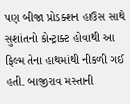પણ બીજા પ્રોડક્શન હાઉસ સાથે સુશાંતનો કોન્ટ્રાક્ટ હોવાથી આ ફિલ્મ તેના હાથમાંથી નીકળી ગઈ હતી. બાજીરાવ મસ્તાની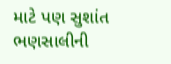માટે પણ સુશાંત ભણસાલીની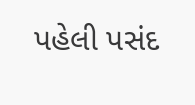પહેલી પસંદ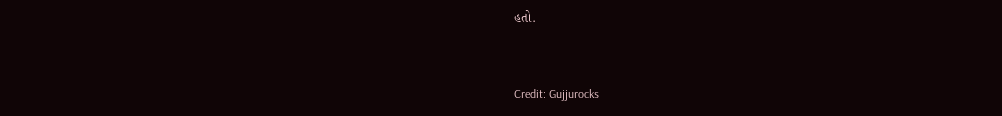હતો.


Credit: Gujjurocks